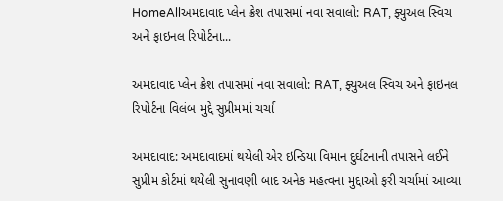HomeAllઅમદાવાદ પ્લેન ક્રેશ તપાસમાં નવા સવાલો: RAT, ફ્યુઅલ સ્વિચ અને ફાઇનલ રિપોર્ટના...

અમદાવાદ પ્લેન ક્રેશ તપાસમાં નવા સવાલો: RAT, ફ્યુઅલ સ્વિચ અને ફાઇનલ રિપોર્ટના વિલંબ મુદ્દે સુપ્રીમમાં ચર્ચા

અમદાવાદ: અમદાવાદમાં થયેલી એર ઇન્ડિયા વિમાન દુર્ઘટનાની તપાસને લઈને સુપ્રીમ કોર્ટમાં થયેલી સુનાવણી બાદ અનેક મહત્વના મુદ્દાઓ ફરી ચર્ચામાં આવ્યા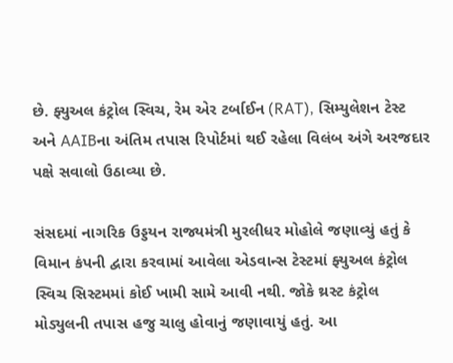છે. ફ્યુઅલ કંટ્રોલ સ્વિચ, રેમ એર ટર્બાઈન (RAT), સિમ્યુલેશન ટેસ્ટ અને AAIBના અંતિમ તપાસ રિપોર્ટમાં થઈ રહેલા વિલંબ અંગે અરજદાર પક્ષે સવાલો ઉઠાવ્યા છે.

સંસદમાં નાગરિક ઉડ્ડયન રાજ્યમંત્રી મુરલીધર મોહોલે જણાવ્યું હતું કે વિમાન કંપની દ્વારા કરવામાં આવેલા એડવાન્સ ટેસ્ટમાં ફ્યુઅલ કંટ્રોલ સ્વિચ સિસ્ટમમાં કોઈ ખામી સામે આવી નથી. જોકે થ્રસ્ટ કંટ્રોલ મોડ્યુલની તપાસ હજુ ચાલુ હોવાનું જણાવાયું હતું. આ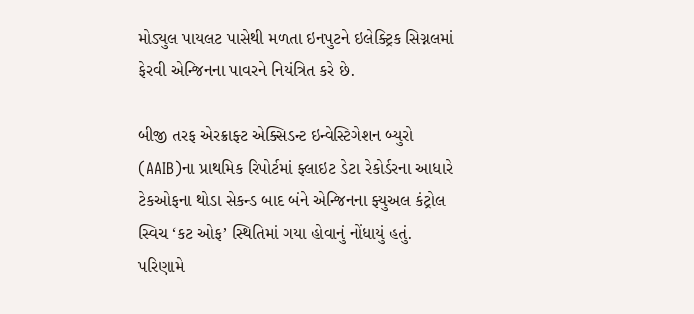મોડ્યુલ પાયલટ પાસેથી મળતા ઇનપુટને ઇલેક્ટ્રિક સિગ્નલમાં ફેરવી એન્જિનના પાવરને નિયંત્રિત કરે છે.

બીજી તરફ એરક્રાફ્ટ એક્સિડન્ટ ઇન્વેસ્ટિગેશન બ્યુરો (AAIB)ના પ્રાથમિક રિપોર્ટમાં ફ્લાઇટ ડેટા રેકોર્ડરના આધારે ટેકઓફના થોડા સેકન્ડ બાદ બંને એન્જિનના ફ્યુઅલ કંટ્રોલ સ્વિચ ‘કટ ઓફ’ સ્થિતિમાં ગયા હોવાનું નોંધાયું હતું. પરિણામે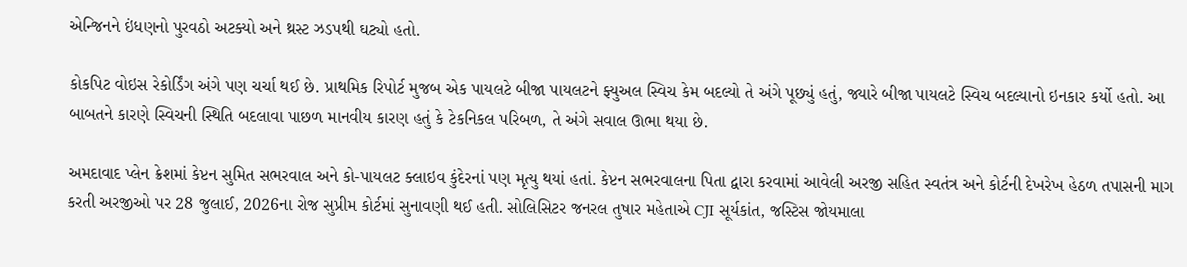એન્જિનને ઇંધણનો પુરવઠો અટક્યો અને થ્રસ્ટ ઝડપથી ઘટ્યો હતો.

કોકપિટ વોઇસ રેકોર્ડિંગ અંગે પણ ચર્ચા થઈ છે. પ્રાથમિક રિપોર્ટ મુજબ એક પાયલટે બીજા પાયલટને ફ્યુઅલ સ્વિચ કેમ બદલ્યો તે અંગે પૂછ્યું હતું, જ્યારે બીજા પાયલટે સ્વિચ બદલ્યાનો ઇનકાર કર્યો હતો. આ બાબતને કારણે સ્વિચની સ્થિતિ બદલાવા પાછળ માનવીય કારણ હતું કે ટેકનિકલ પરિબળ, તે અંગે સવાલ ઊભા થયા છે.

અમદાવાદ પ્લેન ક્રેશમાં કેપ્ટન સુમિત સભરવાલ અને કો-પાયલટ ક્લાઇવ કુંદેરનાં પણ મૃત્યુ થયાં હતાં. કેપ્ટન સભરવાલના પિતા દ્વારા કરવામાં આવેલી અરજી સહિત સ્વતંત્ર અને કોર્ટની દેખરેખ હેઠળ તપાસની માગ કરતી અરજીઓ પર 28 જુલાઈ, 2026ના રોજ સુપ્રીમ કોર્ટમાં સુનાવણી થઈ હતી. સોલિસિટર જનરલ તુષાર મહેતાએ CJI સૂર્યકાંત, જસ્ટિસ જોયમાલા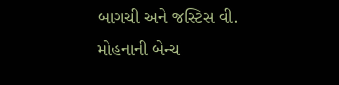બાગચી અને જસ્ટિસ વી. મોહનાની બેન્ચ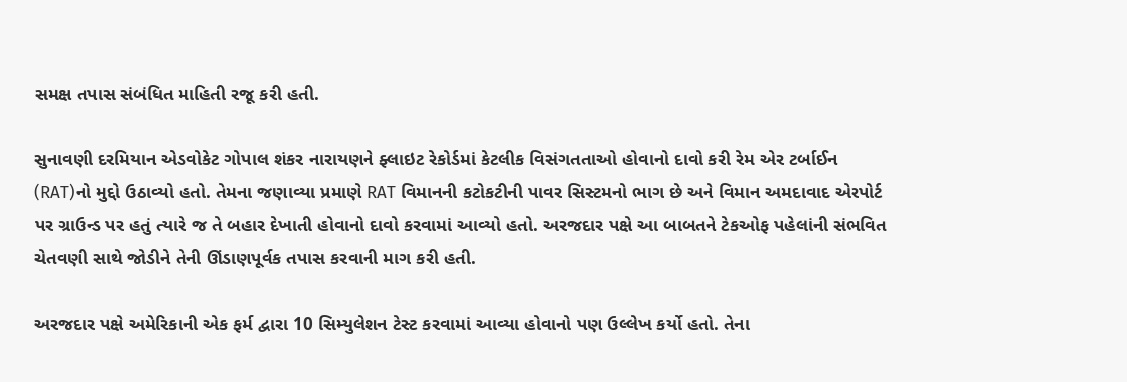સમક્ષ તપાસ સંબંધિત માહિતી રજૂ કરી હતી.

સુનાવણી દરમિયાન એડવોકેટ ગોપાલ શંકર નારાયણને ફ્લાઇટ રેકોર્ડમાં કેટલીક વિસંગતતાઓ હોવાનો દાવો કરી રેમ એર ટર્બાઈન (RAT)નો મુદ્દો ઉઠાવ્યો હતો. તેમના જણાવ્યા પ્રમાણે RAT વિમાનની કટોકટીની પાવર સિસ્ટમનો ભાગ છે અને વિમાન અમદાવાદ એરપોર્ટ પર ગ્રાઉન્ડ પર હતું ત્યારે જ તે બહાર દેખાતી હોવાનો દાવો કરવામાં આવ્યો હતો. અરજદાર પક્ષે આ બાબતને ટેકઓફ પહેલાંની સંભવિત ચેતવણી સાથે જોડીને તેની ઊંડાણપૂર્વક તપાસ કરવાની માગ કરી હતી.

અરજદાર પક્ષે અમેરિકાની એક ફર્મ દ્વારા 10 સિમ્યુલેશન ટેસ્ટ કરવામાં આવ્યા હોવાનો પણ ઉલ્લેખ કર્યો હતો. તેના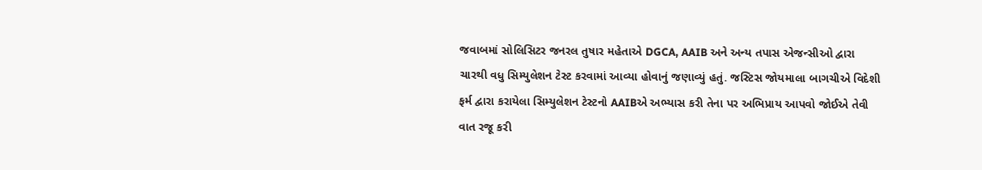જવાબમાં સોલિસિટર જનરલ તુષાર મહેતાએ DGCA, AAIB અને અન્ય તપાસ એજન્સીઓ દ્વારા ચારથી વધુ સિમ્યુલેશન ટેસ્ટ કરવામાં આવ્યા હોવાનું જણાવ્યું હતું. જસ્ટિસ જોયમાલા બાગચીએ વિદેશી ફર્મ દ્વારા કરાયેલા સિમ્યુલેશન ટેસ્ટનો AAIBએ અભ્યાસ કરી તેના પર અભિપ્રાય આપવો જોઈએ તેવી વાત રજૂ કરી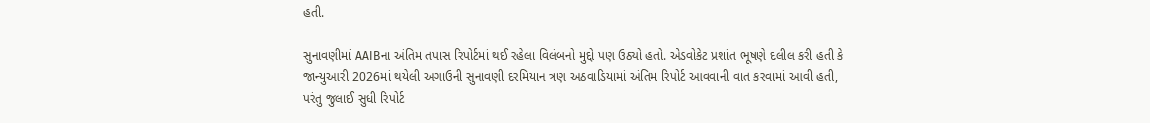હતી.

સુનાવણીમાં AAIBના અંતિમ તપાસ રિપોર્ટમાં થઈ રહેલા વિલંબનો મુદ્દો પણ ઉઠ્યો હતો. એડવોકેટ પ્રશાંત ભૂષણે દલીલ કરી હતી કે જાન્યુઆરી 2026માં થયેલી અગાઉની સુનાવણી દરમિયાન ત્રણ અઠવાડિયામાં અંતિમ રિપોર્ટ આવવાની વાત કરવામાં આવી હતી, પરંતુ જુલાઈ સુધી રિપોર્ટ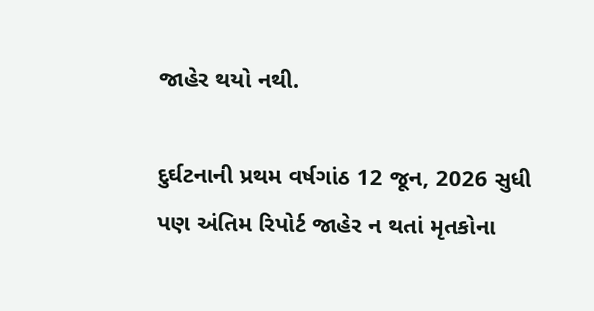જાહેર થયો નથી.

દુર્ઘટનાની પ્રથમ વર્ષગાંઠ 12 જૂન, 2026 સુધી પણ અંતિમ રિપોર્ટ જાહેર ન થતાં મૃતકોના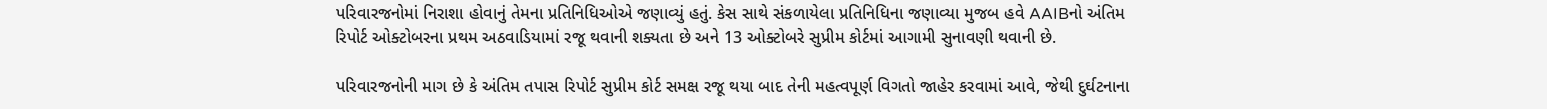પરિવારજનોમાં નિરાશા હોવાનું તેમના પ્રતિનિધિઓએ જણાવ્યું હતું. કેસ સાથે સંકળાયેલા પ્રતિનિધિના જણાવ્યા મુજબ હવે AAIBનો અંતિમ રિપોર્ટ ઓક્ટોબરના પ્રથમ અઠવાડિયામાં રજૂ થવાની શક્યતા છે અને 13 ઓક્ટોબરે સુપ્રીમ કોર્ટમાં આગામી સુનાવણી થવાની છે.

પરિવારજનોની માગ છે કે અંતિમ તપાસ રિપોર્ટ સુપ્રીમ કોર્ટ સમક્ષ રજૂ થયા બાદ તેની મહત્વપૂર્ણ વિગતો જાહેર કરવામાં આવે, જેથી દુર્ઘટનાના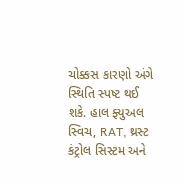ચોક્કસ કારણો અંગે સ્થિતિ સ્પષ્ટ થઈ શકે. હાલ ફ્યુઅલ સ્વિચ, RAT, થ્રસ્ટ કંટ્રોલ સિસ્ટમ અને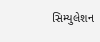સિમ્યુલેશન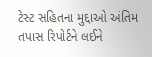ટેસ્ટ સહિતના મુદ્દાઓ અંતિમ તપાસ રિપોર્ટને લઈને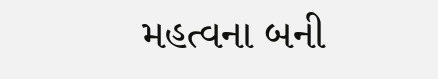મહત્વના બની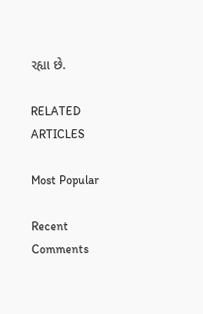રહ્યા છે.

RELATED ARTICLES

Most Popular

Recent Comments